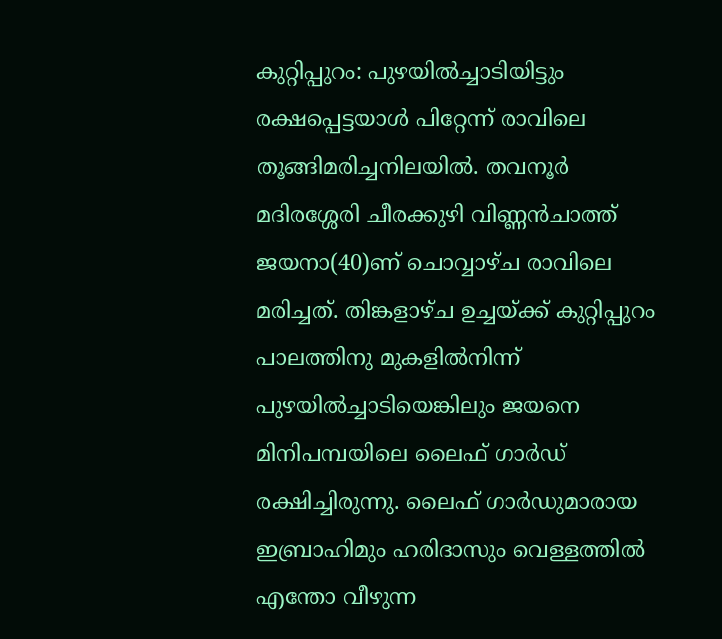കുറ്റിപ്പുറം: പുഴയിൽച്ചാടിയിട്ടും രക്ഷപ്പെട്ടയാൾ പിറ്റേന്ന് രാവിലെ തൂങ്ങിമരിച്ചനിലയിൽ. തവനൂർ മദിരശ്ശേരി ചീരക്കുഴി വിണ്ണൻചാത്ത് ജയനാ(40)ണ് ചൊവ്വാഴ്ച രാവിലെ മരിച്ചത്. തിങ്കളാഴ്ച ഉച്ചയ്ക്ക് കുറ്റിപ്പുറം പാലത്തിനു മുകളിൽനിന്ന് പുഴയിൽച്ചാടിയെങ്കിലും ജയനെ മിനിപമ്പയിലെ ലൈഫ് ഗാർഡ് രക്ഷിച്ചിരുന്നു. ലൈഫ് ഗാർഡുമാരായ ഇബ്രാഹിമും ഹരിദാസും വെള്ളത്തിൽ എന്തോ വീഴുന്ന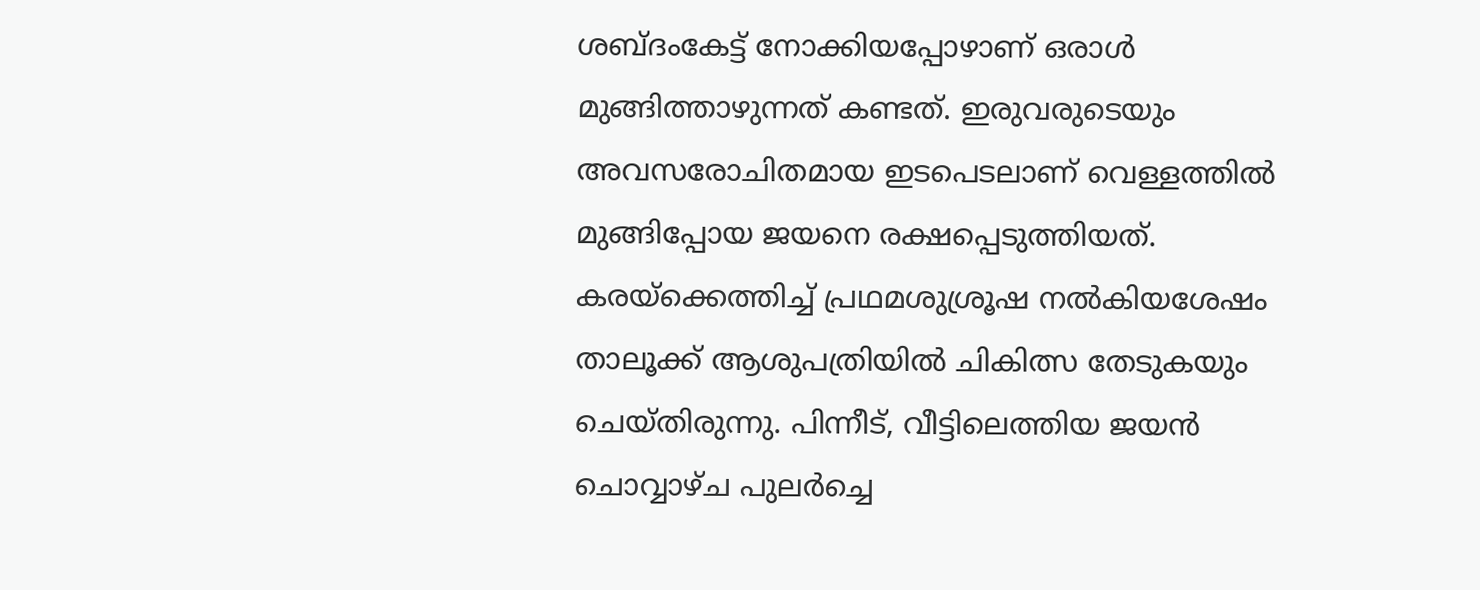ശബ്ദംകേട്ട് നോക്കിയപ്പോഴാണ് ഒരാൾ മുങ്ങിത്താഴുന്നത് കണ്ടത്. ഇരുവരുടെയും അവസരോചിതമായ ഇടപെടലാണ് വെള്ളത്തിൽ മുങ്ങിപ്പോയ ജയനെ രക്ഷപ്പെടുത്തിയത്. കരയ്ക്കെത്തിച്ച് പ്രഥമശുശ്രൂഷ നൽകിയശേഷം താലൂക്ക് ആശുപത്രിയിൽ ചികിത്സ തേടുകയും ചെയ്തിരുന്നു. പിന്നീട്, വീട്ടിലെത്തിയ ജയൻ ചൊവ്വാഴ്ച പുലർച്ചെ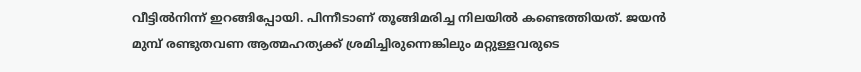വീട്ടിൽനിന്ന് ഇറങ്ങിപ്പോയി. പിന്നീടാണ് തൂങ്ങിമരിച്ച നിലയിൽ കണ്ടെത്തിയത്. ജയൻ മുമ്പ് രണ്ടുതവണ ആത്മഹത്യക്ക് ശ്രമിച്ചിരുന്നെങ്കിലും മറ്റുള്ളവരുടെ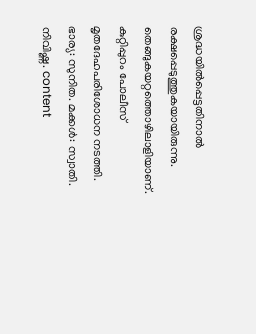ശ്രദ്ധയിൽപ്പെട്ടതിനാൽ രക്ഷപ്പെടുത്തുകയായിരുന്നു. തെങ്ങുകയറ്റത്തൊഴിലാളിയാണ്. കുറ്റിപ്പുറം പോലീസ് മൃതദേഹപരിശോധന നടത്തി. ഭാര്യ: സുനിത. മക്കൾ: സ്വാതി. നിവിഷ്ണ. content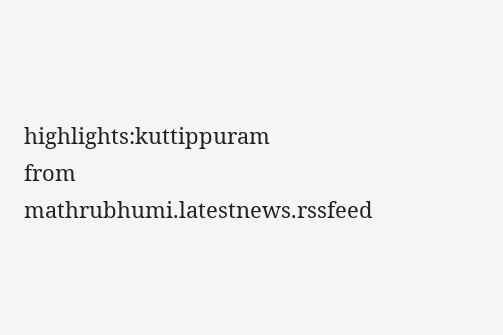highlights:kuttippuram
from mathrubhumi.latestnews.rssfeed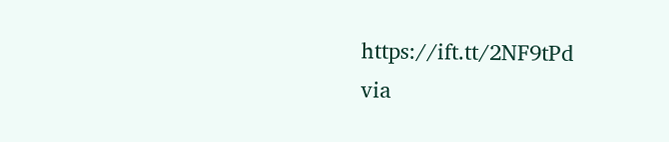https://ift.tt/2NF9tPd
via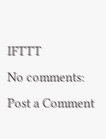IFTTT
No comments:
Post a Comment